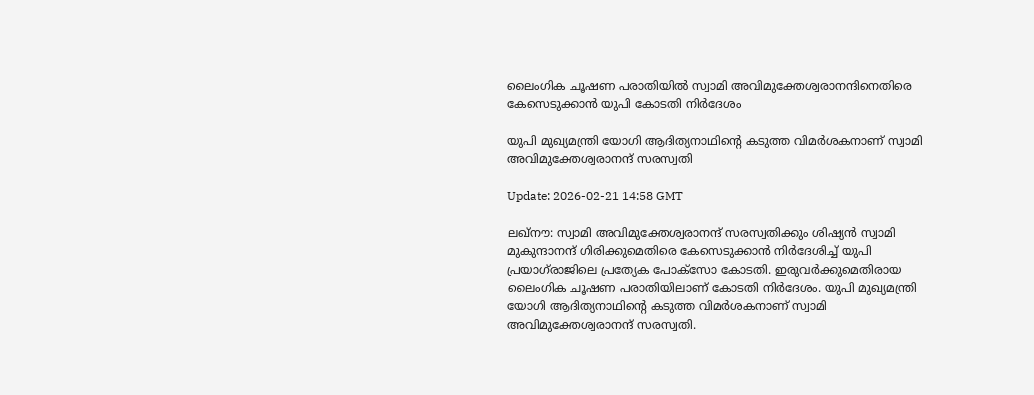ലൈംഗിക ചൂഷണ പരാതിയില്‍ സ്വാമി അവിമുക്തേശ്വരാനന്ദിനെതിരെ കേസെടുക്കാന്‍ യുപി കോടതി നിര്‍ദേശം

യുപി മുഖ്യമന്ത്രി യോഗി ആദിത്യനാഥിൻ്റെ കടുത്ത വിമര്‍ശകനാണ് സ്വാമി അവിമുക്തേശ്വരാനന്ദ് സരസ്വതി

Update: 2026-02-21 14:58 GMT

ലഖ്‌നൗ: സ്വാമി അവിമുക്തേശ്വരാനന്ദ് സരസ്വതിക്കും ശിഷ്യന്‍ സ്വാമി മുകുന്ദാനന്ദ് ഗിരിക്കുമെതിരെ കേസെടുക്കാന്‍ നിര്‍ദേശിച്ച് യുപി പ്രയാഗ്‌രാജിലെ പ്രത്യേക പോക്‌സോ കോടതി. ഇരുവര്‍ക്കുമെതിരായ ലൈംഗിക ചൂഷണ പരാതിയിലാണ് കോടതി നിര്‍ദേശം. യുപി മുഖ്യമന്ത്രി യോഗി ആദിത്യനാഥിന്റെ കടുത്ത വിമര്‍ശകനാണ് സ്വാമി അവിമുക്തേശ്വരാനന്ദ് സരസ്വതി.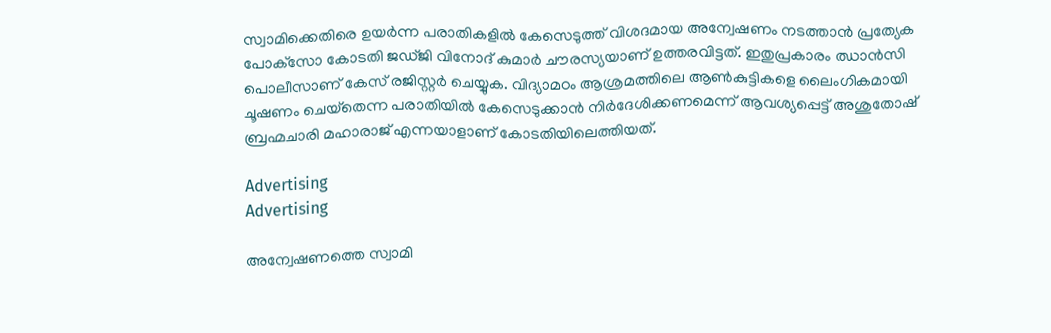സ്വാമിക്കെതിരെ ഉയര്‍ന്ന പരാതികളില്‍ കേസെടുത്ത് വിശദമായ അന്വേഷണം നടത്താന്‍ പ്രത്യേക പോക്‌സോ കോടതി ജഡ്ജി വിനോദ് കുമാര്‍ ചൗരസ്യയാണ് ഉത്തരവിട്ടത്. ഇതുപ്രകാരം ഝാന്‍സി പൊലീസാണ് കേസ് രജിസ്റ്റര്‍ ചെയ്യുക. വിദ്യാമഠം ആശ്രമത്തിലെ ആണ്‍കുട്ടികളെ ലൈംഗികമായി ചൂഷണം ചെയ്‌തെന്ന പരാതിയില്‍ കേസെടുക്കാന്‍ നിര്‍ദേശിക്കണമെന്ന് ആവശ്യപ്പെട്ട് അശുതോഷ് ബ്രഹ്മചാരി മഹാരാജ് എന്നയാളാണ് കോടതിയിലെത്തിയത്.

Advertising
Advertising

അന്വേഷണത്തെ സ്വാമി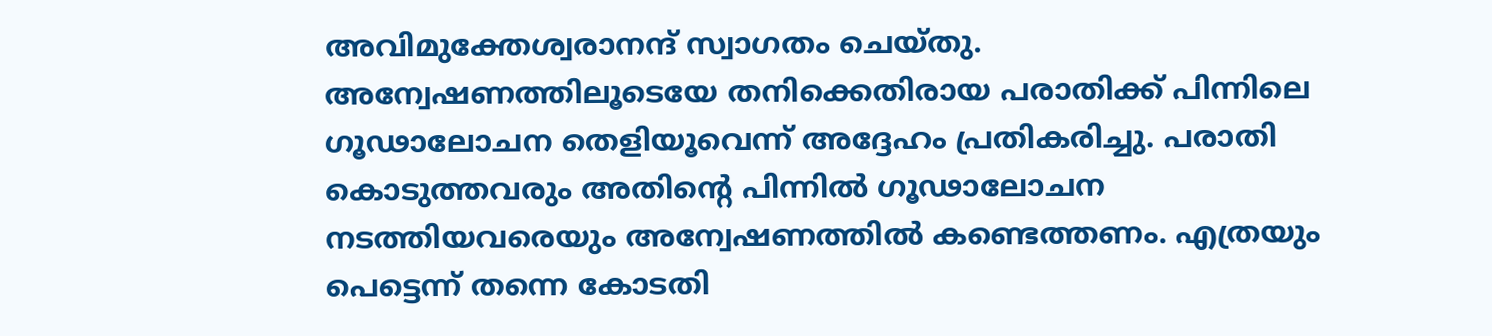അവിമുക്തേശ്വരാനന്ദ് സ്വാഗതം ചെയ്തു. അന്വേഷണത്തിലൂടെയേ തനിക്കെതിരായ പരാതിക്ക് പിന്നിലെ ഗൂഢാലോചന തെളിയൂവെന്ന് അദ്ദേഹം പ്രതികരിച്ചു. പരാതി കൊടുത്തവരും അതിന്റെ പിന്നില്‍ ഗൂഢാലോചന നടത്തിയവരെയും അന്വേഷണത്തില്‍ കണ്ടെത്തണം. എത്രയും പെട്ടെന്ന് തന്നെ കോടതി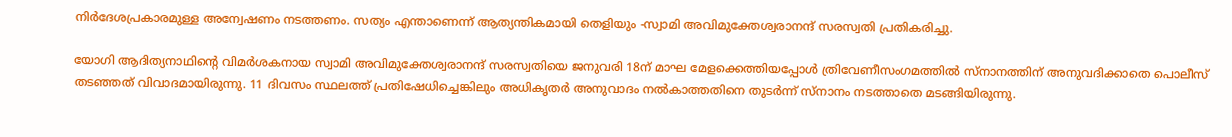നിര്‍ദേശപ്രകാരമുള്ള അന്വേഷണം നടത്തണം. സത്യം എന്താണെന്ന് ആത്യന്തികമായി തെളിയും -സ്വാമി അവിമുക്തേശ്വരാനന്ദ് സരസ്വതി പ്രതികരിച്ചു.

യോഗി ആദിത്യനാഥിന്റെ വിമര്‍ശകനായ സ്വാമി അവിമുക്തേശ്വരാനന്ദ് സരസ്വതിയെ ജനുവരി 18ന് മാഘ മേളക്കെത്തിയപ്പോള്‍ ത്രിവേണീസംഗമത്തില്‍ സ്നാനത്തിന് അനുവദിക്കാതെ പൊലീസ് തടഞ്ഞത് വിവാദമായിരുന്നു. 11 ദിവസം സ്ഥലത്ത് പ്രതിഷേധിച്ചെങ്കിലും അധികൃതര്‍ അനുവാദം നല്‍കാത്തതിനെ തുടര്‍ന്ന് സ്നാനം നടത്താതെ മടങ്ങിയിരുന്നു.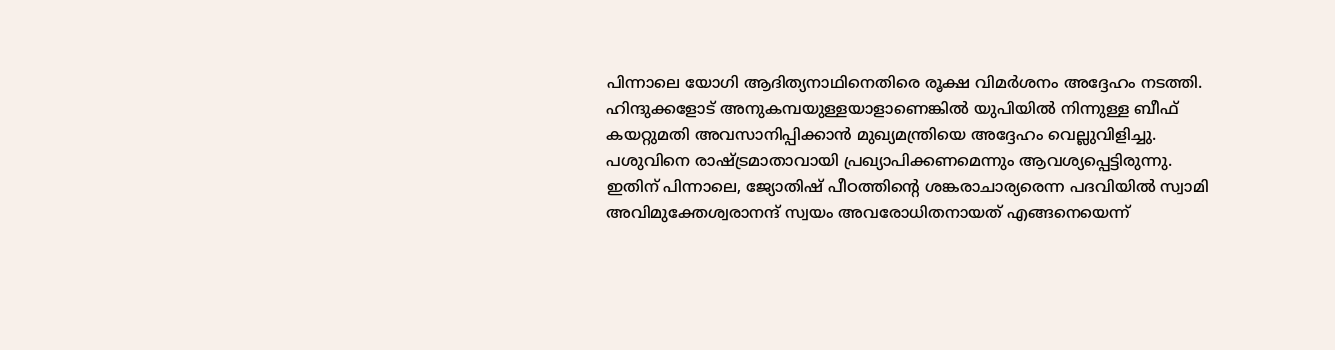പിന്നാലെ യോഗി ആദിത്യനാഥിനെതിരെ രൂക്ഷ വിമര്‍ശനം അദ്ദേഹം നടത്തി. ഹിന്ദുക്കളോട് അനുകമ്പയുള്ളയാളാണെങ്കില്‍ യുപിയില്‍ നിന്നുള്ള ബീഫ് കയറ്റുമതി അവസാനിപ്പിക്കാന്‍ മുഖ്യമന്ത്രിയെ അദ്ദേഹം വെല്ലുവിളിച്ചു. പശുവിനെ രാഷ്ട്രമാതാവായി പ്രഖ്യാപിക്കണമെന്നും ആവശ്യപ്പെട്ടിരുന്നു. ഇതിന് പിന്നാലെ, ജ്യോതിഷ് പീഠത്തിന്റെ ശങ്കരാചാര്യരെന്ന പദവിയില്‍ സ്വാമി അവിമുക്തേശ്വരാനന്ദ് സ്വയം അവരോധിതനായത് എങ്ങനെയെന്ന്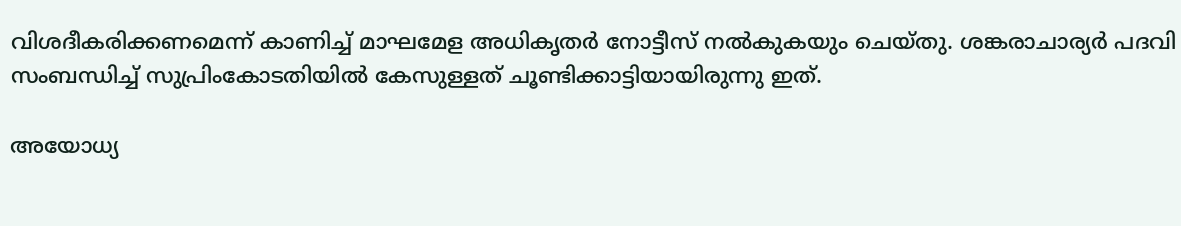വിശദീകരിക്കണമെന്ന് കാണിച്ച് മാഘമേള അധികൃതര്‍ നോട്ടീസ് നല്‍കുകയും ചെയ്തു. ശങ്കരാചാര്യര്‍ പദവി സംബന്ധിച്ച് സുപ്രിംകോടതിയില്‍ കേസുള്ളത് ചൂണ്ടിക്കാട്ടിയായിരുന്നു ഇത്.

അയോധ്യ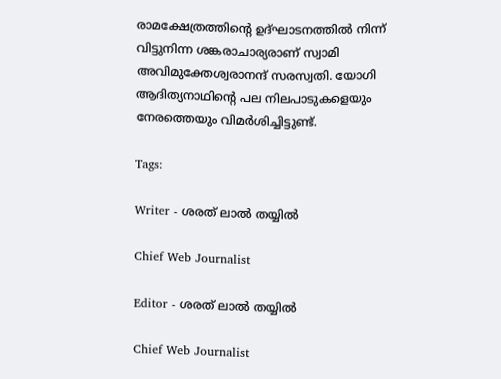രാമക്ഷേത്രത്തിന്റെ ഉദ്ഘാടനത്തില്‍ നിന്ന് വിട്ടുനിന്ന ശങ്കരാചാര്യരാണ് സ്വാമി അവിമുക്തേശ്വരാനന്ദ് സരസ്വതി. യോഗി ആദിത്യനാഥിന്റെ പല നിലപാടുകളെയും നേരത്തെയും വിമര്‍ശിച്ചിട്ടുണ്ട്.

Tags:

Writer - ശരത് ലാൽ തയ്യിൽ

Chief Web Journalist

Editor - ശരത് ലാൽ തയ്യിൽ

Chief Web Journalist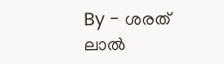By - ശരത് ലാൽ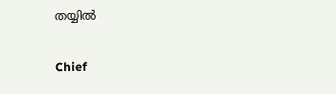തയ്യിൽ

Chief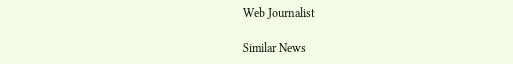Web Journalist

Similar News